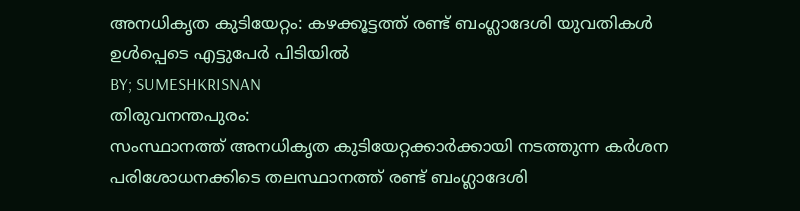അനധികൃത കുടിയേറ്റം: കഴക്കൂട്ടത്ത് രണ്ട് ബംഗ്ലാദേശി യുവതികൾ ഉൾപ്പെടെ എട്ടുപേർ പിടിയിൽ
BY; SUMESHKRISNAN
തിരുവനന്തപുരം:
സംസ്ഥാനത്ത് അനധികൃത കുടിയേറ്റക്കാർക്കായി നടത്തുന്ന കർശന പരിശോധനക്കിടെ തലസ്ഥാനത്ത് രണ്ട് ബംഗ്ലാദേശി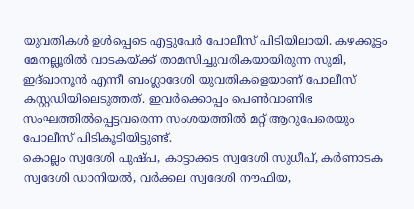യുവതികൾ ഉൾപ്പെടെ എട്ടുപേർ പോലീസ് പിടിയിലായി. കഴക്കൂട്ടം മേനല്ലൂരിൽ വാടകയ്ക്ക് താമസിച്ചുവരികയായിരുന്ന സുമി, ഇദ്ഖാനൂൻ എന്നീ ബംഗ്ലാദേശി യുവതികളെയാണ് പോലീസ് കസ്റ്റഡിയിലെടുത്തത്. ഇവർക്കൊപ്പം പെൺവാണിഭ സംഘത്തിൽപ്പെട്ടവരെന്ന സംശയത്തിൽ മറ്റ് ആറുപേരെയും പോലീസ് പിടികൂടിയിട്ടുണ്ട്.
കൊല്ലം സ്വദേശി പുഷ്പ, കാട്ടാക്കട സ്വദേശി സുധീപ്, കർണാടക സ്വദേശി ഡാനിയൽ, വർക്കല സ്വദേശി നൗഫിയ,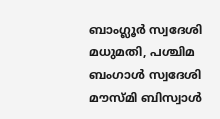ബാംഗ്ലൂർ സ്വദേശി മധുമതി, പശ്ചിമ ബംഗാൾ സ്വദേശി മൗസ്മി ബിസ്വാൾ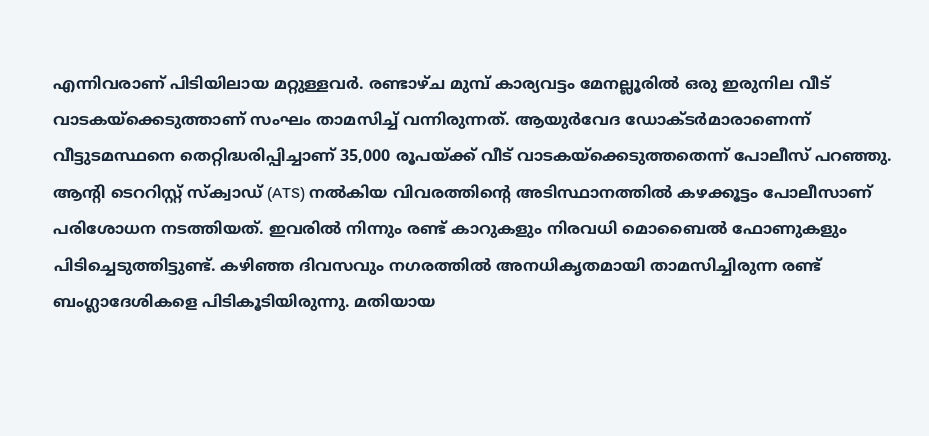എന്നിവരാണ് പിടിയിലായ മറ്റുള്ളവർ. രണ്ടാഴ്ച മുമ്പ് കാര്യവട്ടം മേനല്ലൂരിൽ ഒരു ഇരുനില വീട് വാടകയ്ക്കെടുത്താണ് സംഘം താമസിച്ച് വന്നിരുന്നത്. ആയുർവേദ ഡോക്ടർമാരാണെന്ന് വീട്ടുടമസ്ഥനെ തെറ്റിദ്ധരിപ്പിച്ചാണ് 35,000 രൂപയ്ക്ക് വീട് വാടകയ്ക്കെടുത്തതെന്ന് പോലീസ് പറഞ്ഞു.
ആൻ്റി ടെററിസ്റ്റ് സ്ക്വാഡ് (ATS) നൽകിയ വിവരത്തിൻ്റെ അടിസ്ഥാനത്തിൽ കഴക്കൂട്ടം പോലീസാണ് പരിശോധന നടത്തിയത്. ഇവരിൽ നിന്നും രണ്ട് കാറുകളും നിരവധി മൊബൈൽ ഫോണുകളും പിടിച്ചെടുത്തിട്ടുണ്ട്. കഴിഞ്ഞ ദിവസവും നഗരത്തിൽ അനധികൃതമായി താമസിച്ചിരുന്ന രണ്ട് ബംഗ്ലാദേശികളെ പിടികൂടിയിരുന്നു. മതിയായ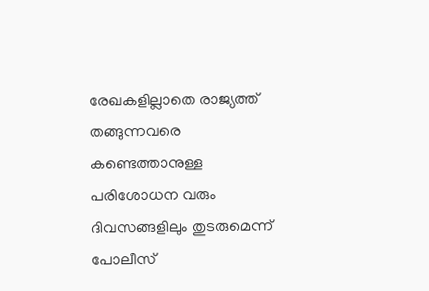രേഖകളില്ലാതെ രാജ്യത്ത് തങ്ങുന്നവരെ കണ്ടെത്താനുള്ള പരിശോധന വരും ദിവസങ്ങളിലും തുടരുമെന്ന് പോലീസ്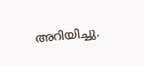അറിയിച്ചു.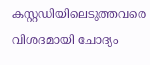കസ്റ്റഡിയിലെടുത്തവരെ വിശദമായി ചോദ്യം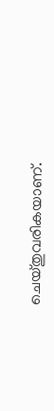ചെയ്തുവരികയാണ്.